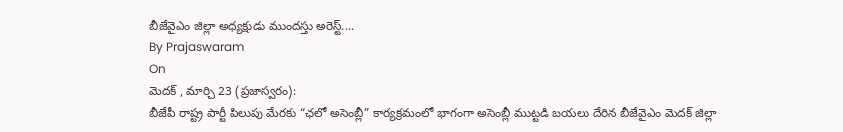బీజేవైఎం జిల్లా అధ్యక్షుడు ముందస్తు అరెస్ట్....
By Prajaswaram
On
మెదక్ , మార్చి 23 (ప్రజాస్వరం):
బీజేపీ రాష్ట్ర పార్టీ పిలుపు మేరకు “ఛలో అసెంబ్లీ” కార్యక్రమంలో భాగంగా అసెంబ్లీ ముట్టడి బయలు దేరిన బీజేవైఎం మెదక్ జిల్లా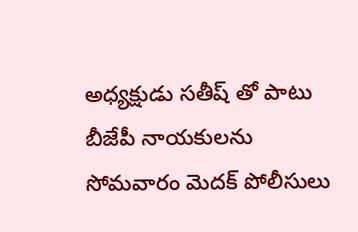అధ్యక్షుడు సతీష్ తో పాటు బీజేపీ నాయకులను సోమవారం మెదక్ పోలీసులు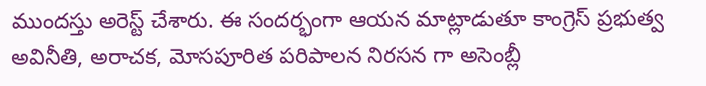ముందస్తు అరెస్ట్ చేశారు. ఈ సందర్భంగా ఆయన మాట్లాడుతూ కాంగ్రెస్ ప్రభుత్వ అవినీతి, అరాచక, మోసపూరిత పరిపాలన నిరసన గా అసెంబ్లీ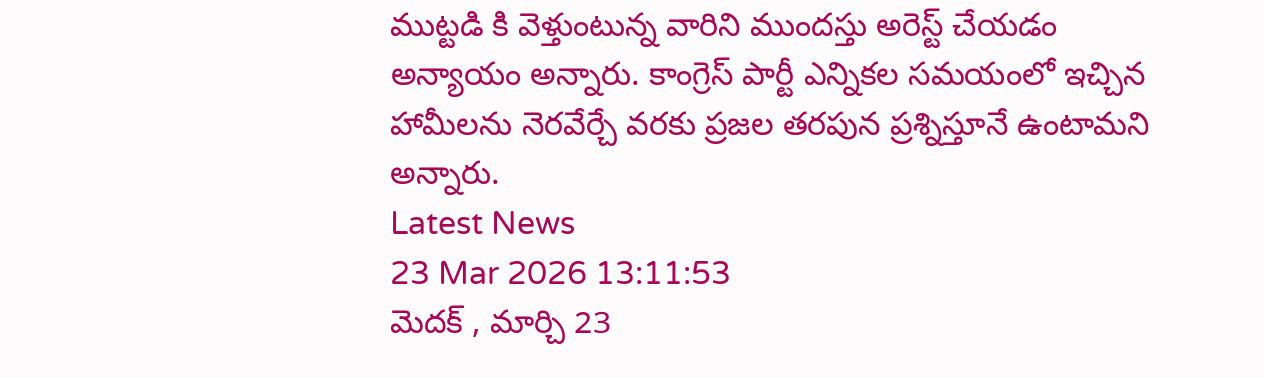ముట్టడి కి వెళ్తుంటున్న వారిని ముందస్తు అరెస్ట్ చేయడం అన్యాయం అన్నారు. కాంగ్రెస్ పార్టీ ఎన్నికల సమయంలో ఇచ్చిన హామీలను నెరవేర్చే వరకు ప్రజల తరపున ప్రశ్నిస్తూనే ఉంటామని అన్నారు.
Latest News
23 Mar 2026 13:11:53
మెదక్ , మార్చి 23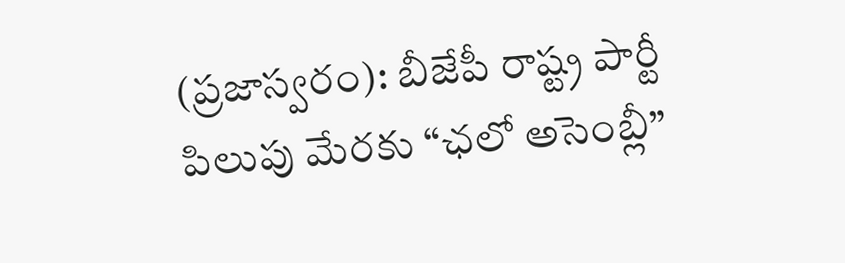(ప్రజాస్వరం): బీజేపీ రాష్ట్ర పార్టీ పిలుపు మేరకు “ఛలో అసెంబ్లీ”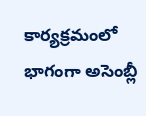కార్యక్రమంలో భాగంగా అసెంబ్లీ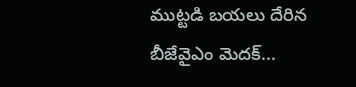ముట్టడి బయలు దేరిన బీజేవైఎం మెదక్...